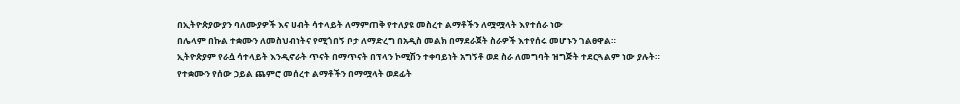በኢትዮጵያውያን ባለሙያዎች እና ሀብት ሳተላይት ለማምጠቅ የተለያዩ መስረተ ልማቶችን ለሟሟላት እየተሰራ ነው
በሌላም በኩል ተቋሙን ለመስህብነትና የሚጎበኝ ቦታ ለማድረግ በአዲስ መልክ በማደራጀት ስራዎች እተየሰሩ መሆኑን ገልፀዋል።
ኢትዮጵያም የራሷ ሳተላይት እንዲኖራት ጥናት በማጥናት በፕላን ኮሚሽን ተቀባይነት አግኝቶ ወደ ስራ ለመግባት ዝግጅት ተደርጓልም ነው ያሉት።
የተቋሙን የሰው ኃይል ጨምሮ መሰረተ ልማቶችን በማሟላት ወደፊት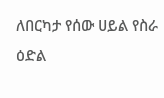ለበርካታ የሰው ሀይል የስራ ዕድል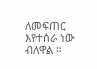ለመፍጠር እየተሰራ ነው ብለዋል ።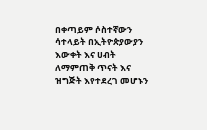በቀጣይም ሶስተኛውን ሳተላይት በኢትዮጵያውያን እውቀት እና ሀብት ለማምጠቅ ጥናት እና ዝግጅት እየተደረገ መሆኑን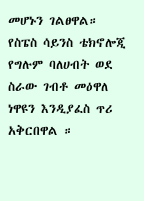መሆኑን ገልፀዋል።
የስፔስ ሳይንስ ቴክኖሎጂ የግሉም ባለሀብት ወደ ስራው ገብቶ መዕዋለ ነዋዩን እንዲያፈስ ጥሪ አቅርበዋል ።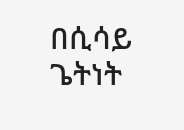በሲሳይ ጌትነት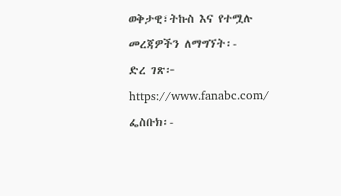ወቅታዊ፣ትኩስ እና የተሟሉ መረጃዎችን ለማግኘት፡-
ድረ ገጽ፦ https://www.fanabc.com/
ፌስቡክ፡-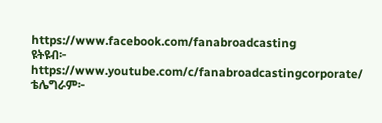https://www.facebook.com/fanabroadcasting
ዩትዩብ፦ https://www.youtube.com/c/fanabroadcastingcorporate/
ቴሌግራም፦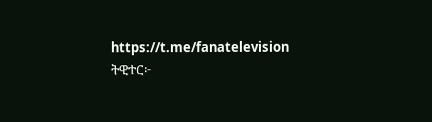https://t.me/fanatelevision
ትዊተር፦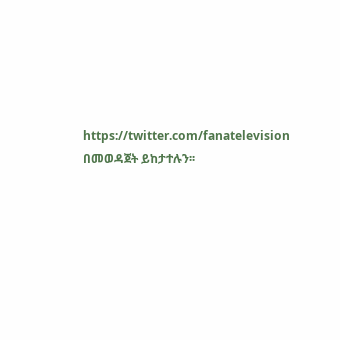https://twitter.com/fanatelevision በመወዳጀት ይከታተሉን፡፡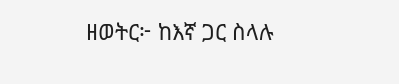ዘወትር፦ ከእኛ ጋር ስላሉ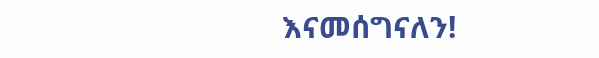እናመሰግናለን!